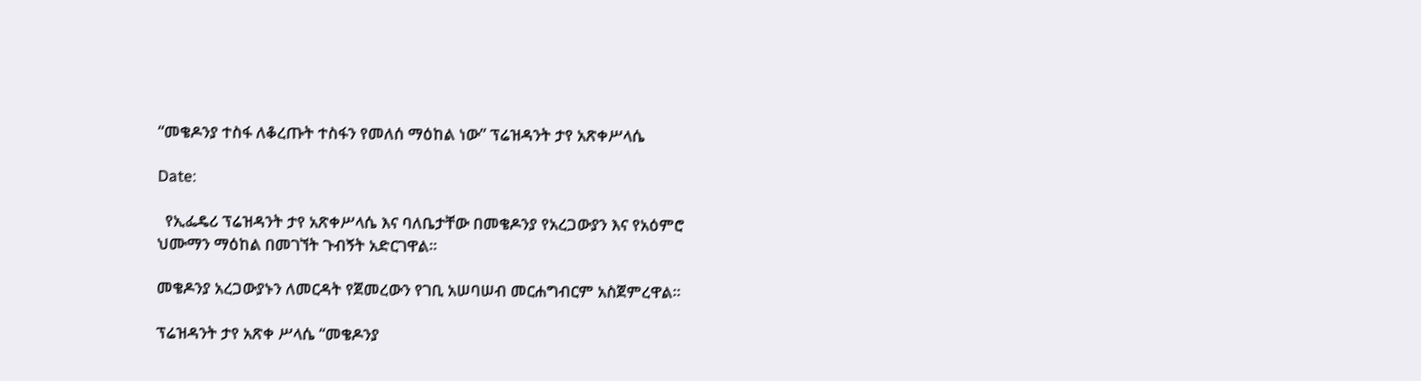“መቄዶንያ ተስፋ ለቆረጡት ተስፋን የመለሰ ማዕከል ነው” ፕሬዝዳንት ታየ አጽቀሥላሴ

Date:

  የኢፌዴሪ ፕሬዝዳንት ታየ አጽቀሥላሴ እና ባለቤታቸው በመቄዶንያ የአረጋውያን እና የአዕምሮ ህሙማን ማዕከል በመገኘት ጉብኝት አድርገዋል።

መቄዶንያ አረጋውያኑን ለመርዳት የጀመረውን የገቢ አሠባሠብ መርሐግብርም አስጀምረዋል።

ፕሬዝዳንት ታየ አጽቀ ሥላሴ “መቄዶንያ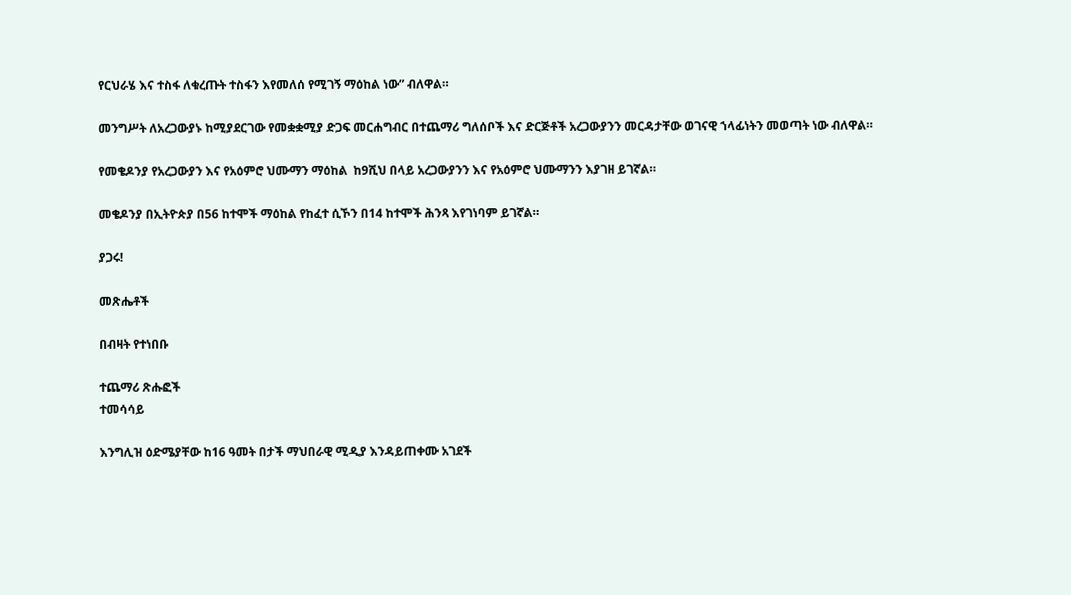የርህራሄ እና ተስፋ ለቁረጡት ተስፋን እየመለሰ የሚገኝ ማዕከል ነው” ብለዋል።

መንግሥት ለአረጋውያኑ ከሚያደርገው የመቋቋሚያ ድጋፍ መርሐግብር በተጨማሪ ግለሰቦች እና ድርጅቶች አረጋውያንን መርዳታቸው ወገናዊ ኀላፊነትን መወጣት ነው ብለዋል።

የመቄዶንያ የአረጋውያን እና የአዕምሮ ህሙማን ማዕከል  ከ9ሺህ በላይ አረጋውያንን እና የአዕምሮ ህሙማንን እያገዘ ይገኛል።

መቄዶንያ በኢትዮጵያ በ56 ከተሞች ማዕከል የከፈተ ሲኾን በ14 ከተሞች ሕንጻ እየገነባም ይገኛል።

ያጋሩ!

መጽሔቶች

በብዛት የተነበቡ

ተጨማሪ ጽሑፎች
ተመሳሳይ

እንግሊዝ ዕድሜያቸው ከ16 ዓመት በታች ማህበራዊ ሚዲያ እንዳይጠቀሙ አገደች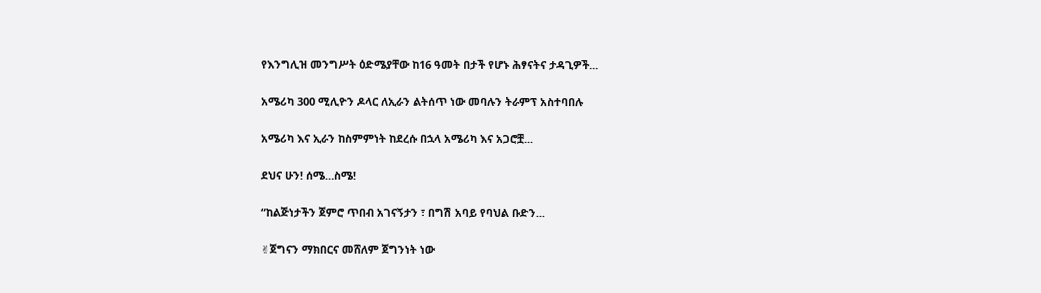የእንግሊዝ መንግሥት ዕድሜያቸው ከ16 ዓመት በታች የሆኑ ሕፃናትና ታዳጊዎች...

አሜሪካ 300 ሚሊዮን ዶላር ለኢራን ልትሰጥ ነው መባሉን ትራምፕ አስተባበሉ

አሜሪካ እና ኢራን ከስምምነት ከደረሱ በኋላ አሜሪካ እና አጋሮቿ...

ደህና ሁን! ሰሜ…ስሜ!

“ከልጅነታችን ጀምሮ ጥበብ አገናኝታን ፣ በግሽ አባይ የባህል ቡድን...

✌ጀግናን ማክበርና መሸለም ጀግንነት ነው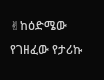✌ከዕድሜው የገዘፈው የታሪኩ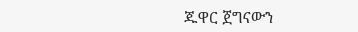ጁዋር ጀግናውን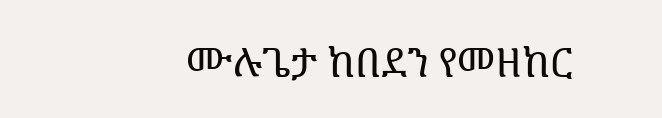ሙሉጌታ ከበደን የመዘከር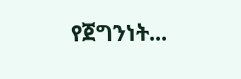የጀግንነት...